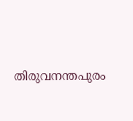തിരുവനന്തപുരം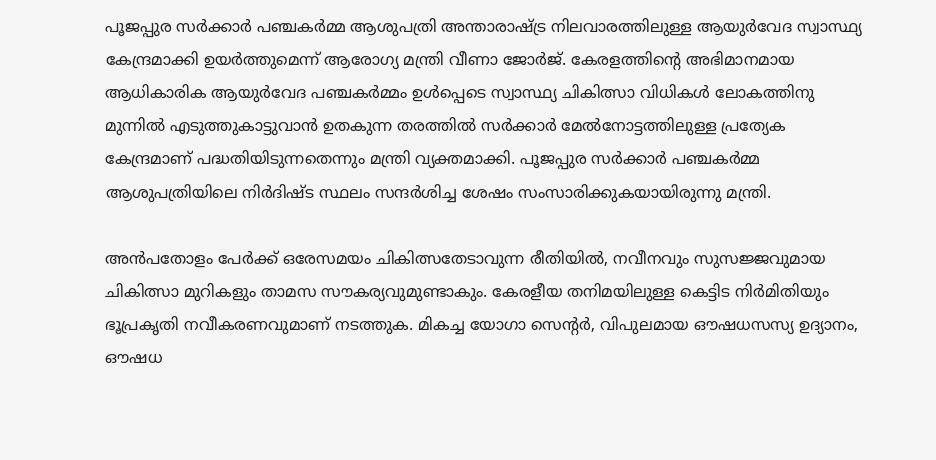പൂജപ്പുര സർക്കാർ പഞ്ചകർമ്മ ആശുപത്രി അന്താരാഷ്ട്ര നിലവാരത്തിലുള്ള ആയുർവേദ സ്വാസ്ഥ്യ കേന്ദ്രമാക്കി ഉയർത്തുമെന്ന് ആരോഗ്യ മന്ത്രി വീണാ ജോർജ്. കേരളത്തിന്റെ അഭിമാനമായ ആധികാരിക ആയുർവേദ പഞ്ചകർമ്മം ഉൾപ്പെടെ സ്വാസ്ഥ്യ ചികിത്സാ വിധികൾ ലോകത്തിനു മുന്നിൽ എടുത്തുകാട്ടുവാൻ ഉതകുന്ന തരത്തിൽ സർക്കാർ മേൽനോട്ടത്തിലുള്ള പ്രത്യേക കേന്ദ്രമാണ് പദ്ധതിയിടുന്നതെന്നും മന്ത്രി വ്യക്തമാക്കി. പൂജപ്പുര സർക്കാർ പഞ്ചകർമ്മ ആശുപത്രിയിലെ നിർദിഷ്ട സ്ഥലം സന്ദർശിച്ച ശേഷം സംസാരിക്കുകയായിരുന്നു മന്ത്രി.

അൻപതോളം പേർക്ക് ഒരേസമയം ചികിത്സതേടാവുന്ന രീതിയിൽ, നവീനവും സുസജ്ജവുമായ ചികിത്സാ മുറികളും താമസ സൗകര്യവുമുണ്ടാകും. കേരളീയ തനിമയിലുള്ള കെട്ടിട നിർമിതിയും ഭൂപ്രകൃതി നവീകരണവുമാണ് നടത്തുക. മികച്ച യോഗാ സെന്റർ, വിപുലമായ ഔഷധസസ്യ ഉദ്യാനം, ഔഷധ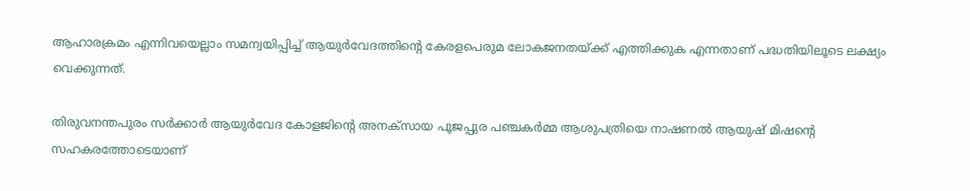ആഹാരക്രമം എന്നിവയെല്ലാം സമന്വയിപ്പിച്ച് ആയുർവേദത്തിന്റെ കേരളപെരുമ ലോകജനതയ്ക്ക് എത്തിക്കുക എന്നതാണ് പദ്ധതിയിലൂടെ ലക്ഷ്യം വെക്കുന്നത്.

തിരുവനന്തപുരം സർക്കാർ ആയുർവേദ കോളജിന്റെ അനക്സായ പൂജപ്പുര പഞ്ചകർമ്മ ആശുപത്രിയെ നാഷണൽ ആയുഷ് മിഷന്റെ സഹകരത്തോടെയാണ്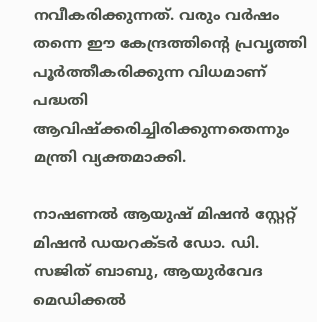നവീകരിക്കുന്നത്. വരും വർഷം തന്നെ ഈ കേന്ദ്രത്തിന്റെ പ്രവൃത്തി പൂർത്തീകരിക്കുന്ന വിധമാണ് പദ്ധതി ആവിഷ്‌ക്കരിച്ചിരിക്കുന്നതെന്നും മന്ത്രി വ്യക്തമാക്കി.

നാഷണൽ ആയുഷ് മിഷൻ സ്റ്റേറ്റ് മിഷൻ ഡയറക്ടർ ഡോ. ഡി. സജിത് ബാബു, ആയുർവേദ മെഡിക്കൽ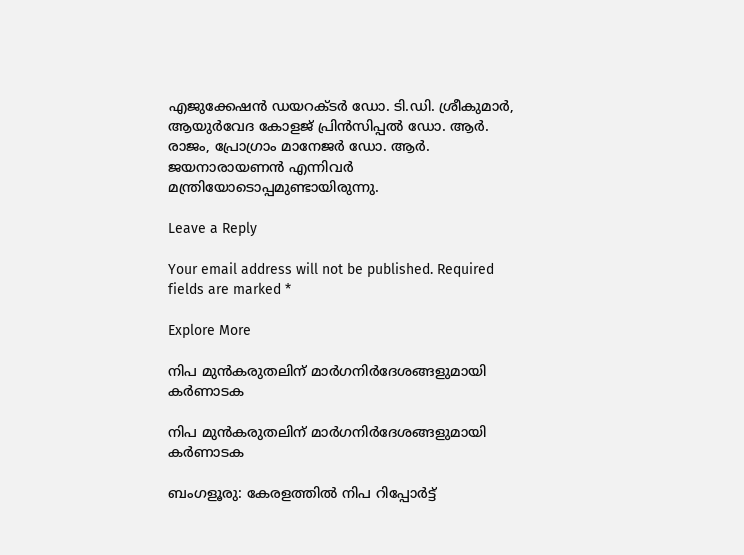എജുക്കേഷൻ ഡയറക്ടർ ഡോ. ടി.ഡി. ശ്രീകുമാർ, ആയുർവേദ കോളജ് പ്രിൻസിപ്പൽ ഡോ. ആർ. രാജം, പ്രോഗ്രാം മാനേജർ ഡോ. ആർ. ജയനാരായണൻ എന്നിവർ മന്ത്രിയോടൊപ്പമുണ്ടായിരുന്നു.

Leave a Reply

Your email address will not be published. Required fields are marked *

Explore More

നിപ മുൻകരുതലിന് മാർഗനിർദേശങ്ങളുമായി കർണാടക

നിപ മുൻകരുതലിന് മാർഗനിർദേശങ്ങളുമായി കർണാടക

ബംഗളൂരു: കേരളത്തിൽ നിപ റിപ്പോർട്ട്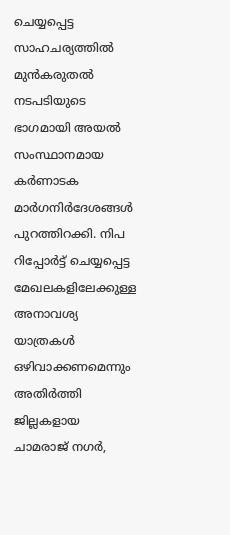ചെയ്യപ്പെട്ട സാഹചര്യത്തിൽ മുൻകരുതൽ നടപടിയുടെ ഭാഗമായി അയൽ സംസ്ഥാനമായ കർണാടക മാർഗനിർദേശങ്ങൾ പുറത്തിറക്കി. നിപ റിപ്പോർട്ട് ചെയ്യപ്പെട്ട മേഖലകളിലേക്കുള്ള അനാവശ്യ യാത്രകൾ ഒഴിവാക്കണമെന്നും അതിർത്തി ജില്ലകളായ ചാമരാജ് നഗർ,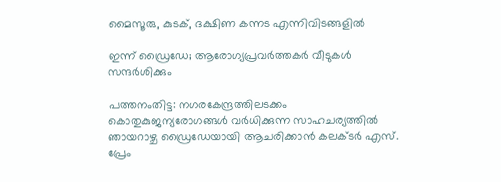മൈസൂരു, കുടക്, ദക്ഷിണ കന്നട എന്നിവിടങ്ങളിൽ

ഇന്ന് ഡ്രൈഡേ; ആരോഗ്യപ്രവർത്തകർ വീടുകൾ സന്ദർശിക്കും

പത്തനംതിട്ട: നഗരകേന്ദ്രത്തിലടക്കം കൊതുകുജന്യരോഗങ്ങൾ വർധിക്കുന്ന സാഹചര്യത്തിൽ ഞായറാഴ്ച ഡ്രൈഡേയായി ആചരിക്കാൻ കലക്ടർ എസ്. പ്രേം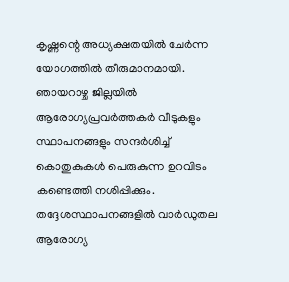കൃഷ്ണന്റെ അധ്യക്ഷതയിൽ ചേർന്ന യോഗത്തിൽ തീരുമാനമായി. ഞായറാഴ്ച ജില്ലയിൽ ആരോഗ്യപ്രവർത്തകർ വീടുകളും സ്ഥാപനങ്ങളും സന്ദർശിച്ച് കൊതുകുകൾ പെരുകുന്ന ഉറവിടം കണ്ടെത്തി നശിപ്പിക്കും. തദ്ദേശസ്ഥാപനങ്ങളിൽ വാർഡുതല ആരോഗ്യ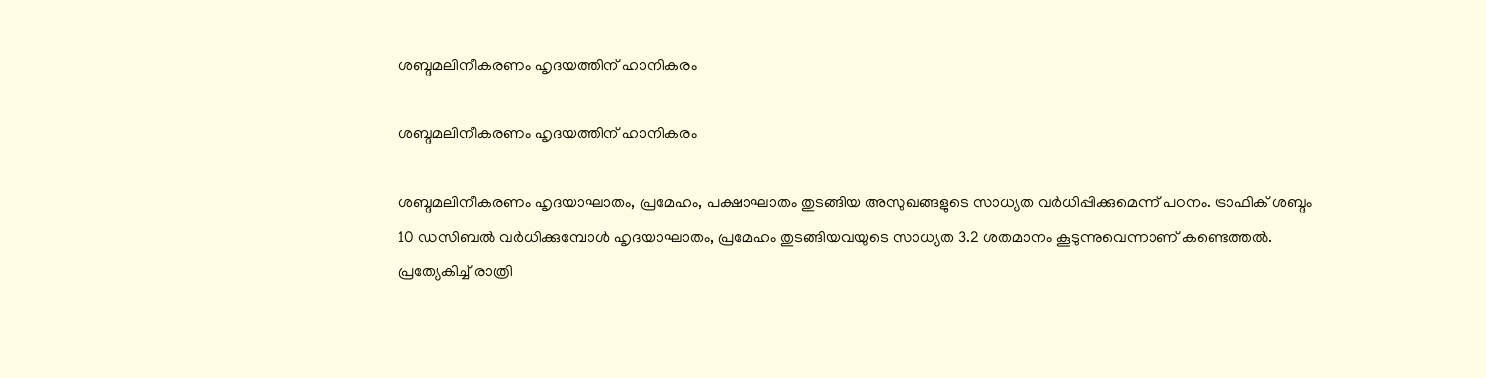ശബ്ദമലിനീകരണം ഹൃദയത്തിന് ഹാനികരം

ശബ്ദമലിനീകരണം ഹൃദയത്തിന് ഹാനികരം

ശബ്ദമലിനീകരണം ഹൃദയാഘാതം, പ്രമേഹം, പക്ഷാഘാതം തുടങ്ങിയ അസുഖങ്ങളുടെ സാധ്യത വർധിപ്പിക്കുമെന്ന് പഠനം. ട്രാഫിക് ശബ്ദം 10 ഡസിബൽ വർധിക്കുമ്പോൾ ഹൃദയാഘാതം, പ്രമേഹം തുടങ്ങിയവയുടെ സാധ്യത 3.2 ശതമാനം കൂടുന്നുവെന്നാണ് കണ്ടെത്തൽ. പ്രത്യേകിച്ച് രാത്രി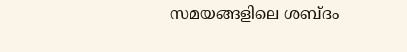സമയങ്ങളിലെ ശബ്ദം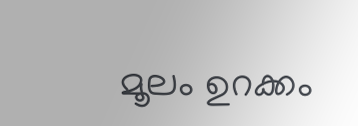മൂലം ഉറക്കം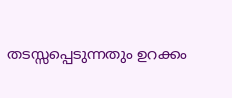തടസ്സപ്പെടുന്നതും ഉറക്കം